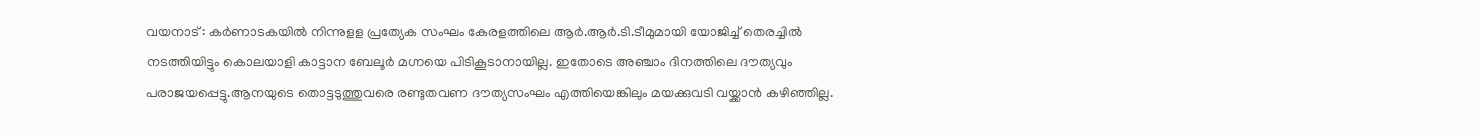വയനാട് : കർണാടകയിൽ നിന്നുളള പ്രത്യേക സംഘം കേരളത്തിലെ ആർ.ആർ.ടി.ടീമുമായി യോജിച്ച് തെരച്ചിൽ നടത്തിയിട്ടും കൊലയാളി കാട്ടാന ബേലൂർ മഗ്നയെ പിടികൂടാനായില്ല. ഇതോടെ അഞ്ചാം ദിനത്തിലെ ദൗത്യവും പരാജയപ്പെട്ടു.ആനയുടെ തൊട്ടടുത്തുവരെ രണ്ടുതവണ ദൗത്യസംഘം എത്തിയെങ്കിലും മയക്കുവടി വയ്ക്കാൻ കഴിഞ്ഞില്ല.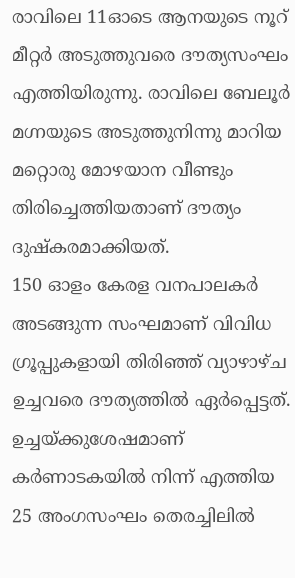രാവിലെ 11ഓടെ ആനയുടെ നൂറ് മീറ്റർ അടുത്തുവരെ ദൗത്യസംഘം എത്തിയിരുന്നു. രാവിലെ ബേലൂർ മഗ്നയുടെ അടുത്തുനിന്നു മാറിയ മറ്റൊരു മോഴയാന വീണ്ടും തിരിച്ചെത്തിയതാണ് ദൗത്യം ദുഷ്കരമാക്കിയത്.
150 ഓളം കേരള വനപാലകർ അടങ്ങുന്ന സംഘമാണ് വിവിധ ഗ്രൂപ്പുകളായി തിരിഞ്ഞ് വ്യാഴാഴ്ച ഉച്ചവരെ ദൗത്യത്തിൽ ഏർപ്പെട്ടത്. ഉച്ചയ്ക്കുശേഷമാണ് കർണാടകയിൽ നിന്ന് എത്തിയ 25 അംഗസംഘം തെരച്ചിലിൽ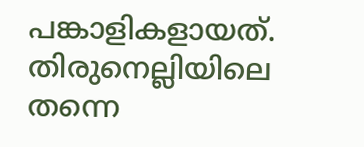പങ്കാളികളായത്. തിരുനെല്ലിയിലെ തന്നെ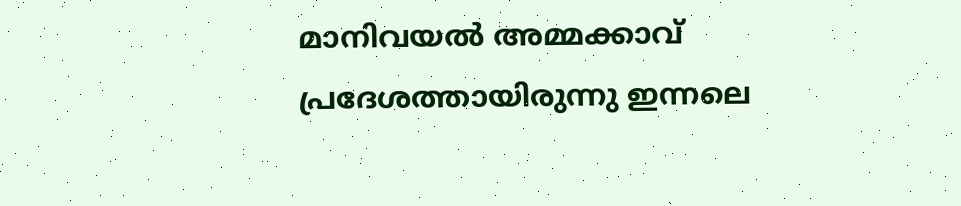മാനിവയൽ അമ്മക്കാവ് പ്രദേശത്തായിരുന്നു ഇന്നലെ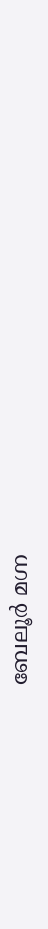ബേലൂർ മഗ്ന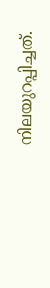നിലയുറപ്പിച്ചത്.